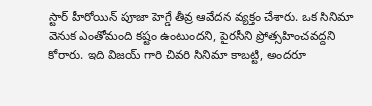స్టార్ హీరోయిన్ పూజా హెగ్డే తీవ్ర ఆవేదన వ్యక్తం చేశారు. ఒక సినిమా వెనుక ఎంతోమంది కష్టం ఉంటుందని, పైరసీని ప్రోత్సహించవద్దని కోరారు. ఇది విజయ్ గారి చివరి సినిమా కాబట్టి, అందరూ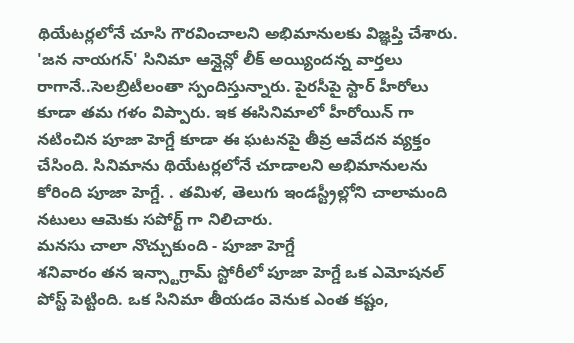థియేటర్లలోనే చూసి గౌరవించాలని అభిమానులకు విజ్ఞప్తి చేశారు.
'జన నాయగన్' సినిమా ఆన్లైన్లో లీక్ అయ్యిందన్న వార్తలు రాగానే..సెలబ్రిటీలంతా స్పందిస్తున్నారు. పైరసీపై స్టార్ హీరోలు కూడా తమ గళం విప్పారు. ఇక ఈసినిమాలో హీరోయిన్ గా నటించిన పూజా హెగ్డే కూడా ఈ ఘటనపై తీవ్ర ఆవేదన వ్యక్తం చేసింది. సినిమాను థియేటర్లలోనే చూడాలని అభిమానులను కోరింది పూజా హెగ్డే. . తమిళ, తెలుగు ఇండస్ట్రీల్లోని చాలామంది నటులు ఆమెకు సపోర్ట్ గా నిలిచారు.
మనసు చాలా నొచ్చుకుంది - పూజా హెగ్డే
శనివారం తన ఇన్స్టాగ్రామ్ స్టోరీలో పూజా హెగ్డే ఒక ఎమోషనల్ పోస్ట్ పెట్టింది. ఒక సినిమా తీయడం వెనుక ఎంత కష్టం,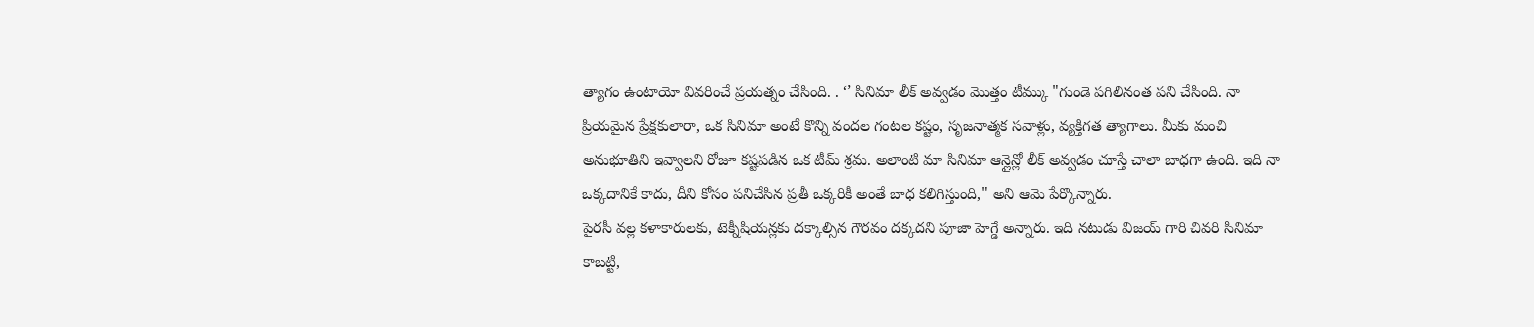త్యాగం ఉంటాయో వివరించే ప్రయత్నం చేసింది. . ‘’ సినిమా లీక్ అవ్వడం మొత్తం టీమ్కు "గుండె పగిలినంత పని చేసింది. నా ప్రియమైన ప్రేక్షకులారా, ఒక సినిమా అంటే కొన్ని వందల గంటల కష్టం, సృజనాత్మక సవాళ్లు, వ్యక్తిగత త్యాగాలు. మీకు మంచి అనుభూతిని ఇవ్వాలని రోజూ కష్టపడిన ఒక టీమ్ శ్రమ. అలాంటి మా సినిమా ఆన్లైన్లో లీక్ అవ్వడం చూస్తే చాలా బాధగా ఉంది. ఇది నా ఒక్కదానికే కాదు, దీని కోసం పనిచేసిన ప్రతీ ఒక్కరికీ అంతే బాధ కలిగిస్తుంది," అని ఆమె పేర్కొన్నారు.
పైరసీ వల్ల కళాకారులకు, టెక్నీషియన్లకు దక్కాల్సిన గౌరవం దక్కదని పూజా హెగ్డే అన్నారు. ఇది నటుడు విజయ్ గారి చివరి సినిమా కాబట్టి,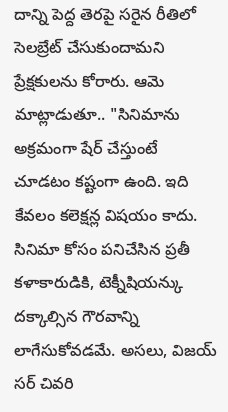దాన్ని పెద్ద తెరపై సరైన రీతిలో సెలబ్రేట్ చేసుకుందామని ప్రేక్షకులను కోరారు. ఆమె మాట్లాడుతూ.. "సినిమాను అక్రమంగా షేర్ చేస్తుంటే చూడటం కష్టంగా ఉంది. ఇది కేవలం కలెక్షన్ల విషయం కాదు. సినిమా కోసం పనిచేసిన ప్రతీ కళాకారుడికి, టెక్నీషియన్కు దక్కాల్సిన గౌరవాన్ని లాగేసుకోవడమే. అసలు, విజయ్ సర్ చివరి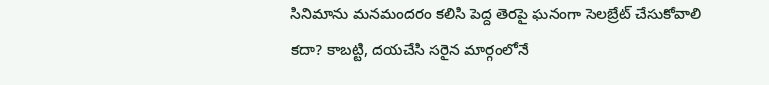సినిమాను మనమందరం కలిసి పెద్ద తెరపై ఘనంగా సెలబ్రేట్ చేసుకోవాలి కదా? కాబట్టి, దయచేసి సరైన మార్గంలోనే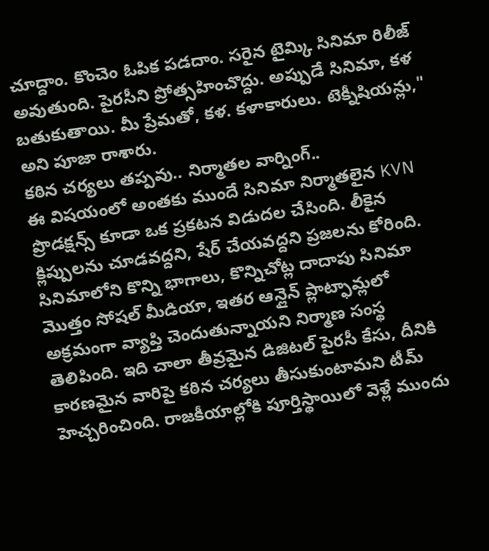చూద్దాం. కొంచెం ఓపిక పడదాం. సరైన టైమ్కి సినిమా రిలీజ్ అవుతుంది. పైరసీని ప్రోత్సహించొద్దు. అప్పుడే సినిమా, కళ బతుకుతాయి. మీ ప్రేమతో, కళ. కళాకారులు. టెక్నీషియన్లు," అని పూజా రాశారు.
కఠిన చర్యలు తప్పవు.. నిర్మాతల వార్నింగ్..
ఈ విషయంలో అంతకు ముందే సినిమా నిర్మాతలైన KVN ప్రొడక్షన్స్ కూడా ఒక ప్రకటన విడుదల చేసింది. లీకైన క్లిప్పులను చూడవద్దని, షేర్ చేయవద్దని ప్రజలను కోరింది. సినిమాలోని కొన్ని భాగాలు, కొన్నిచోట్ల దాదాపు సినిమా మొత్తం సోషల్ మీడియా, ఇతర ఆన్లైన్ ప్లాట్ఫామ్లలో అక్రమంగా వ్యాప్తి చెందుతున్నాయని నిర్మాణ సంస్థ తెలిపింది. ఇది చాలా తీవ్రమైన డిజిటల్ పైరసీ కేసు, దీనికి కారణమైన వారిపై కఠిన చర్యలు తీసుకుంటామని టీమ్ హెచ్చరించింది. రాజకీయాల్లోకి పూర్తిస్థాయిలో వెళ్లే ముందు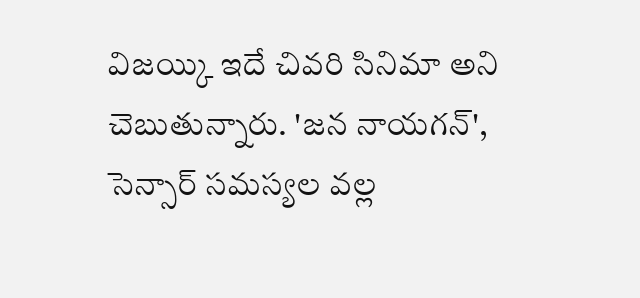విజయ్కి ఇదే చివరి సినిమా అని చెబుతున్నారు. 'జన నాయగన్', సెన్సార్ సమస్యల వల్ల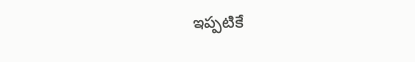ఇప్పటికే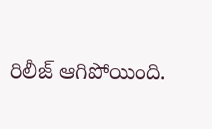రిలీజ్ ఆగిపోయింది.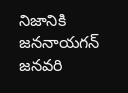నిజానికి జననాయగన్ జనవరి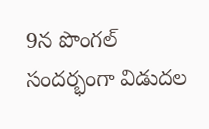9న పొంగల్ సందర్భంగా విడుదల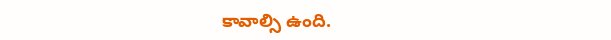కావాల్సి ఉంది.